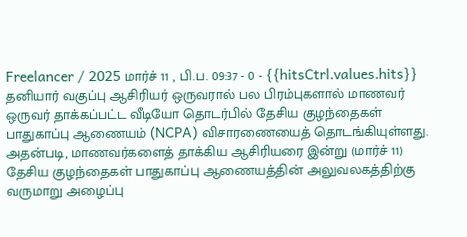Freelancer / 2025 மார்ச் 11 , பி.ப. 09:37 - 0 - {{hitsCtrl.values.hits}}
தனியார் வகுப்பு ஆசிரியர் ஒருவரால் பல பிரம்புகளால் மாணவர் ஒருவர் தாக்கப்பட்ட வீடியோ தொடர்பில் தேசிய குழந்தைகள் பாதுகாப்பு ஆணையம் (NCPA) விசாரணையைத் தொடங்கியுள்ளது.
அதன்படி, மாணவர்களைத் தாக்கிய ஆசிரியரை இன்று (மார்ச் 11) தேசிய குழந்தைகள் பாதுகாப்பு ஆணையத்தின் அலுவலகத்திற்கு வருமாறு அழைப்பு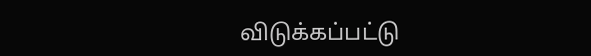விடுக்கப்பட்டு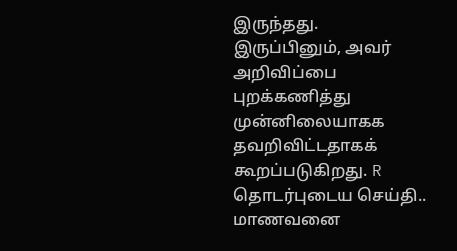இருந்தது.
இருப்பினும், அவர் அறிவிப்பை புறக்கணித்து முன்னிலையாகக தவறிவிட்டதாகக் கூறப்படுகிறது. R
தொடர்புடைய செய்தி..
மாணவனை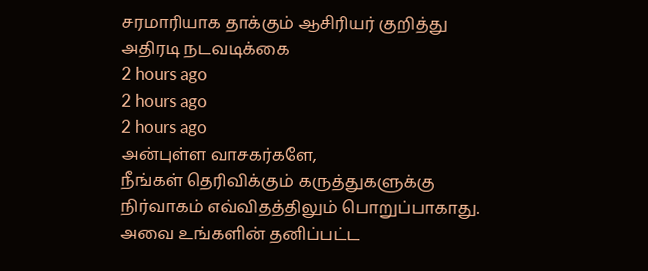சரமாரியாக தாக்கும் ஆசிரியர் குறித்து அதிரடி நடவடிக்கை
2 hours ago
2 hours ago
2 hours ago
அன்புள்ள வாசகர்களே,
நீங்கள் தெரிவிக்கும் கருத்துகளுக்கு நிர்வாகம் எவ்விதத்திலும் பொறுப்பாகாது. அவை உங்களின் தனிப்பட்ட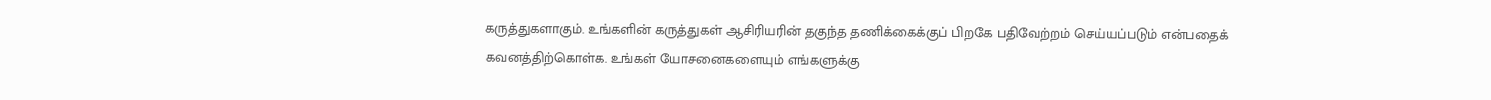கருத்துகளாகும். உங்களின் கருத்துகள் ஆசிரியரின் தகுந்த தணிக்கைக்குப் பிறகே பதிவேற்றம் செய்யப்படும் என்பதைக் கவனத்திற்கொள்க. உங்கள் யோசனைகளையும் எங்களுக்கு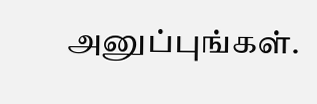அனுப்புங்கள்.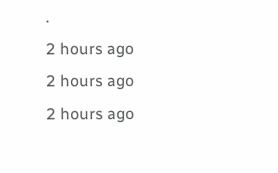.
2 hours ago
2 hours ago
2 hours ago